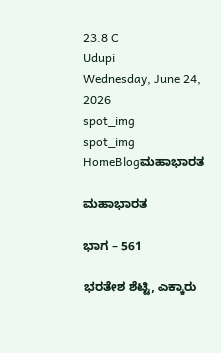23.8 C
Udupi
Wednesday, June 24, 2026
spot_img
spot_img
HomeBlogಮಹಾಭಾರತ

ಮಹಾಭಾರತ

ಭಾಗ – 561

ಭರತೇಶ ಶೆಟ್ಟಿ, ಎಕ್ಕಾರು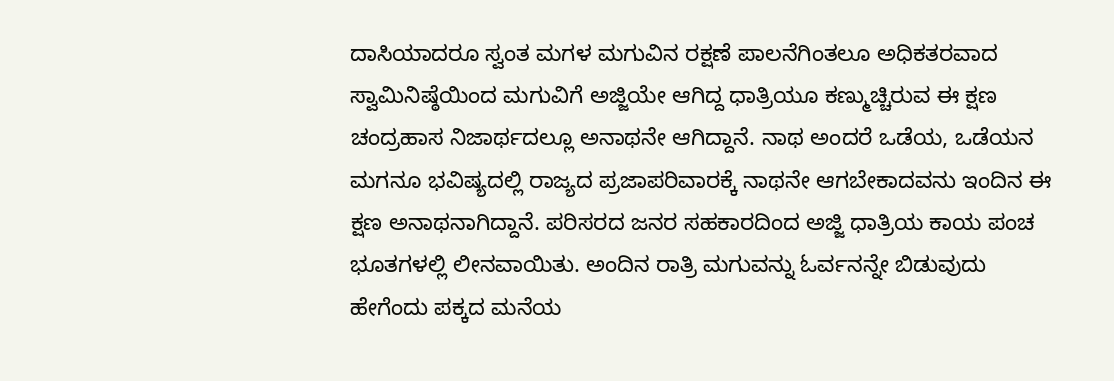ದಾಸಿಯಾದರೂ ಸ್ವಂತ ಮಗಳ ಮಗುವಿನ ರಕ್ಷಣೆ ಪಾಲನೆಗಿಂತಲೂ ಅಧಿಕತರವಾದ ಸ್ವಾಮಿನಿಷ್ಠೆಯಿಂದ ಮಗುವಿಗೆ ಅಜ್ಜಿಯೇ ಆಗಿದ್ದ ಧಾತ್ರಿಯೂ ಕಣ್ಮುಚ್ಚಿರುವ ಈ ಕ್ಷಣ ಚಂದ್ರಹಾಸ ನಿಜಾರ್ಥದಲ್ಲೂ ಅನಾಥನೇ ಆಗಿದ್ದಾನೆ. ನಾಥ ಅಂದರೆ ಒಡೆಯ, ಒಡೆಯನ ಮಗನೂ ಭವಿಷ್ಯದಲ್ಲಿ ರಾಜ್ಯದ ಪ್ರಜಾಪರಿವಾರಕ್ಕೆ ನಾಥನೇ ಆಗಬೇಕಾದವನು ಇಂದಿನ ಈ ಕ್ಷಣ ಅನಾಥನಾಗಿದ್ದಾನೆ. ಪರಿಸರದ ಜನರ ಸಹಕಾರದಿಂದ ಅಜ್ಜಿ ಧಾತ್ರಿಯ ಕಾಯ ಪಂಚ ಭೂತಗಳಲ್ಲಿ ಲೀನವಾಯಿತು. ಅಂದಿನ ರಾತ್ರಿ ಮಗುವನ್ನು ಓರ್ವನನ್ನೇ ಬಿಡುವುದು ಹೇಗೆಂದು ಪಕ್ಕದ ಮನೆಯ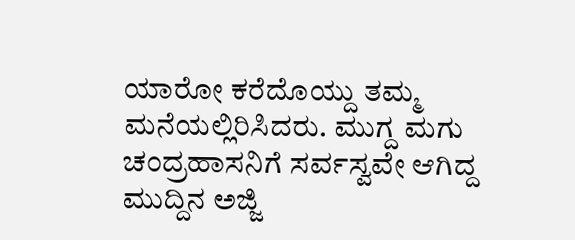ಯಾರೋ ಕರೆದೊಯ್ದು ತಮ್ಮ ಮನೆಯಲ್ಲಿರಿಸಿದರು. ಮುಗ್ದ ಮಗು ಚಂದ್ರಹಾಸನಿಗೆ ಸರ್ವಸ್ವವೇ ಆಗಿದ್ದ ಮುದ್ದಿನ ಅಜ್ಜಿ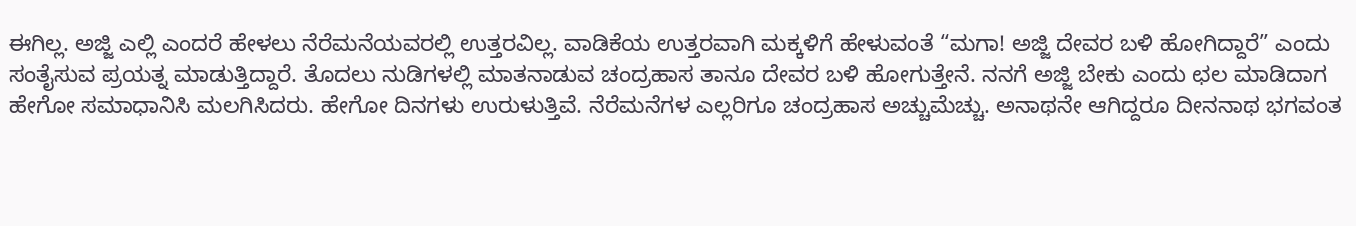ಈಗಿಲ್ಲ. ಅಜ್ಜಿ ಎಲ್ಲಿ ಎಂದರೆ ಹೇಳಲು ನೆರೆಮನೆಯವರಲ್ಲಿ ಉತ್ತರವಿಲ್ಲ. ವಾಡಿಕೆಯ ಉತ್ತರವಾಗಿ ಮಕ್ಕಳಿಗೆ ಹೇಳುವಂತೆ “ಮಗಾ! ಅಜ್ಜಿ ದೇವರ ಬಳಿ ಹೋಗಿದ್ದಾರೆ” ಎಂದು ಸಂತೈಸುವ ಪ್ರಯತ್ನ ಮಾಡುತ್ತಿದ್ದಾರೆ. ತೊದಲು ನುಡಿಗಳಲ್ಲಿ ಮಾತನಾಡುವ ಚಂದ್ರಹಾಸ ತಾನೂ ದೇವರ ಬಳಿ ಹೋಗುತ್ತೇನೆ. ನನಗೆ ಅಜ್ಜಿ ಬೇಕು ಎಂದು ಛಲ ಮಾಡಿದಾಗ ಹೇಗೋ ಸಮಾಧಾನಿಸಿ ಮಲಗಿಸಿದರು. ಹೇಗೋ ದಿನಗಳು ಉರುಳುತ್ತಿವೆ. ನೆರೆಮನೆಗಳ ಎಲ್ಲರಿಗೂ ಚಂದ್ರಹಾಸ ಅಚ್ಚುಮೆಚ್ಚು. ಅನಾಥನೇ ಆಗಿದ್ದರೂ ದೀನನಾಥ ಭಗವಂತ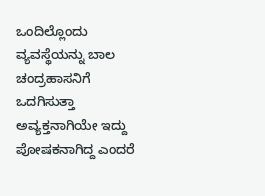ಒಂದಿಲ್ಲೊಂದು ವ್ಯವಸ್ಥೆಯನ್ನು ಬಾಲ ಚಂದ್ರಹಾಸನಿಗೆ ಒದಗಿಸುತ್ತಾ ಅವ್ಯಕ್ತನಾಗಿಯೇ ಇದ್ದು ಪೋಷಕನಾಗಿದ್ದ ಎಂದರೆ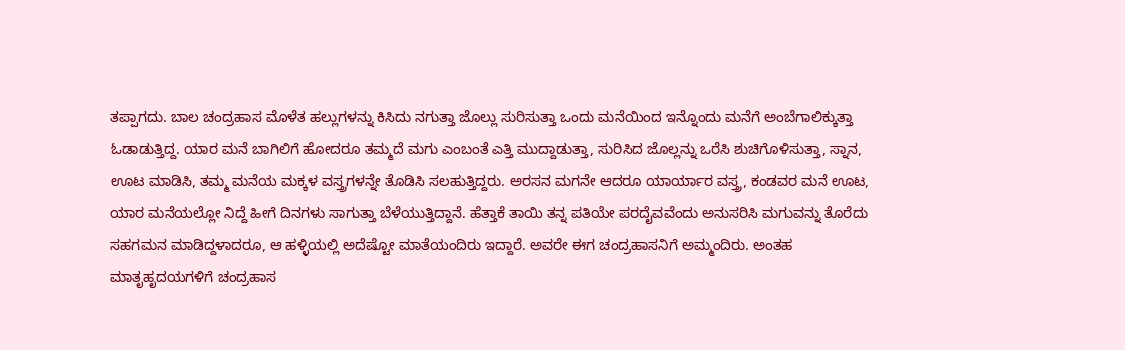ತಪ್ಪಾಗದು. ಬಾಲ ಚಂದ್ರಹಾಸ ಮೊಳೆತ ಹಲ್ಲುಗಳನ್ನು ಕಿಸಿದು ನಗುತ್ತಾ ಜೊಲ್ಲು ಸುರಿಸುತ್ತಾ ಒಂದು ಮನೆಯಿಂದ ಇನ್ನೊಂದು ಮನೆಗೆ ಅಂಬೆಗಾಲಿಕ್ಕುತ್ತಾ ಓಡಾಡುತ್ತಿದ್ದ. ಯಾರ ಮನೆ ಬಾಗಿಲಿಗೆ ಹೋದರೂ ತಮ್ಮದೆ ಮಗು ಎಂಬಂತೆ ಎತ್ತಿ ಮುದ್ದಾಡುತ್ತಾ, ಸುರಿಸಿದ ಜೊಲ್ಲನ್ನು ಒರೆಸಿ ಶುಚಿಗೊಳಿಸುತ್ತಾ, ಸ್ನಾನ, ಊಟ ಮಾಡಿಸಿ, ತಮ್ಮ ಮನೆಯ ಮಕ್ಕಳ ವಸ್ತ್ರಗಳನ್ನೇ ತೊಡಿಸಿ ಸಲಹುತ್ತಿದ್ದರು. ಅರಸನ ಮಗನೇ ಆದರೂ ಯಾರ್ಯಾರ ವಸ್ತ್ರ, ಕಂಡವರ ಮನೆ ಊಟ, ಯಾರ ಮನೆಯಲ್ಲೋ ನಿದ್ದೆ ಹೀಗೆ ದಿನಗಳು ಸಾಗುತ್ತಾ ಬೆಳೆಯುತ್ತಿದ್ದಾನೆ. ಹೆತ್ತಾಕೆ ತಾಯಿ ತನ್ನ ಪತಿಯೇ ಪರದೈವವೆಂದು ಅನುಸರಿಸಿ ಮಗುವನ್ನು ತೊರೆದು ಸಹಗಮನ ಮಾಡಿದ್ದಳಾದರೂ, ಆ ಹಳ್ಳಿಯಲ್ಲಿ ಅದೆಷ್ಟೋ ಮಾತೆಯಂದಿರು ಇದ್ದಾರೆ. ಅವರೇ ಈಗ ಚಂದ್ರಹಾಸನಿಗೆ ಅಮ್ಮಂದಿರು. ಅಂತಹ ಮಾತೃಹೃದಯಗಳಿಗೆ ಚಂದ್ರಹಾಸ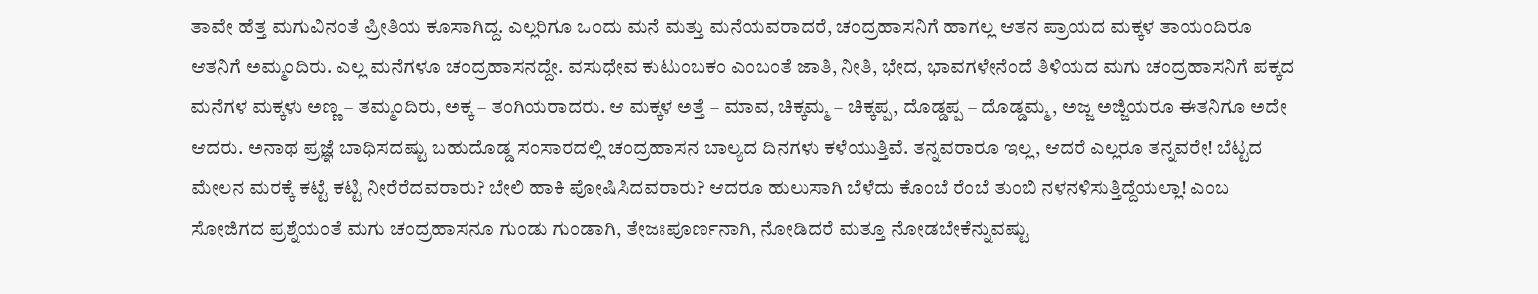ತಾವೇ ಹೆತ್ತ ಮಗುವಿನಂತೆ ಪ್ರೀತಿಯ ಕೂಸಾಗಿದ್ದ. ಎಲ್ಲರಿಗೂ ಒಂದು ಮನೆ ಮತ್ತು ಮನೆಯವರಾದರೆ, ಚಂದ್ರಹಾಸನಿಗೆ ಹಾಗಲ್ಲ ಆತನ ಪ್ರಾಯದ ಮಕ್ಕಳ ತಾಯಂದಿರೂ ಆತನಿಗೆ ಅಮ್ಮಂದಿರು. ಎಲ್ಲ ಮನೆಗಳೂ ಚಂದ್ರಹಾಸನದ್ದೇ. ವಸುಧೇವ ಕುಟುಂಬಕಂ ಎಂಬಂತೆ ಜಾತಿ, ನೀತಿ, ಭೇದ, ಭಾವಗಳೇನೆಂದೆ ತಿಳಿಯದ ಮಗು ಚಂದ್ರಹಾಸನಿಗೆ ಪಕ್ಕದ ಮನೆಗಳ ಮಕ್ಕಳು ಅಣ್ಣ – ತಮ್ಮಂದಿರು, ಅಕ್ಕ – ತಂಗಿಯರಾದರು. ಆ ಮಕ್ಕಳ ಅತ್ತೆ – ಮಾವ, ಚಿಕ್ಕಮ್ಮ – ಚಿಕ್ಕಪ್ಪ, ದೊಡ್ಡಪ್ಪ – ದೊಡ್ಡಮ್ಮ, ಅಜ್ಜ ಅಜ್ಜಿಯರೂ ಈತನಿಗೂ ಅದೇ ಆದರು. ಅನಾಥ ಪ್ರಜ್ಞೆ ಬಾಧಿಸದಷ್ಟು ಬಹುದೊಡ್ಡ ಸಂಸಾರದಲ್ಲಿ ಚಂದ್ರಹಾಸನ ಬಾಲ್ಯದ ದಿನಗಳು ಕಳೆಯುತ್ತಿವೆ. ತನ್ನವರಾರೂ ಇಲ್ಲ, ಆದರೆ ಎಲ್ಲರೂ ತನ್ನವರೇ! ಬೆಟ್ಟದ ಮೇಲನ ಮರಕ್ಕೆ ಕಟ್ಟೆ ಕಟ್ಟಿ ನೀರೆರೆದವರಾರು? ಬೇಲಿ ಹಾಕಿ ಪೋಷಿಸಿದವರಾರು? ಆದರೂ ಹುಲುಸಾಗಿ ಬೆಳೆದು ಕೊಂಬೆ ರೆಂಬೆ ತುಂಬಿ ನಳನಳಿಸುತ್ತಿದ್ದೆಯಲ್ಲಾ! ಎಂಬ ಸೋಜಿಗದ ಪ್ರಶ್ನೆಯಂತೆ ಮಗು ಚಂದ್ರಹಾಸನೂ ಗುಂಡು ಗುಂಡಾಗಿ, ತೇಜಃಪೂರ್ಣನಾಗಿ, ನೋಡಿದರೆ ಮತ್ತೂ ನೋಡಬೇಕೆನ್ನುವಷ್ಟು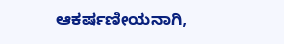ಆಕರ್ಷಣೀಯನಾಗಿ,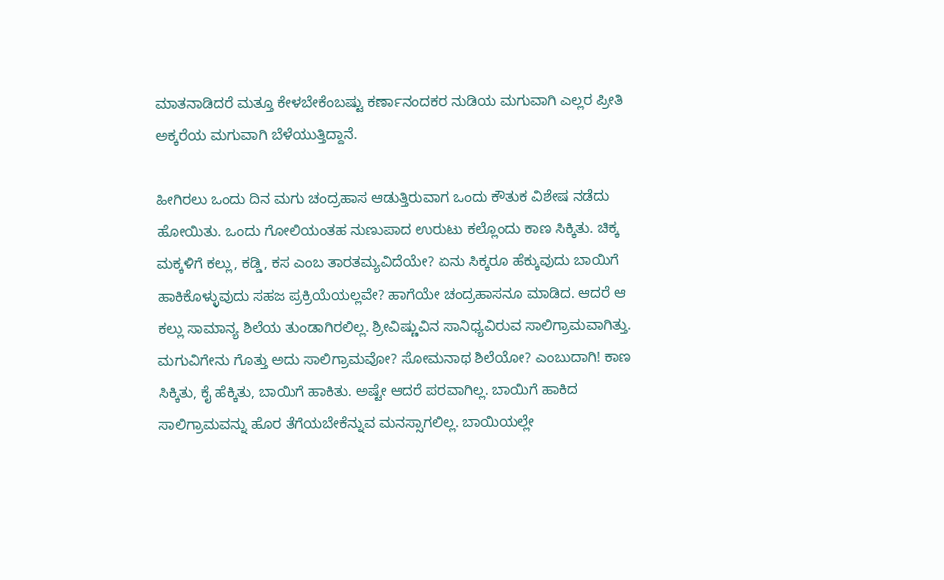ಮಾತನಾಡಿದರೆ ಮತ್ತೂ ಕೇಳಬೇಕೆಂಬಷ್ಟು ಕರ್ಣಾನಂದಕರ ನುಡಿಯ ಮಗುವಾಗಿ ಎಲ್ಲರ ಪ್ರೀತಿ ಅಕ್ಕರೆಯ ಮಗುವಾಗಿ ಬೆಳೆಯುತ್ತಿದ್ದಾನೆ.

ಹೀಗಿರಲು ಒಂದು ದಿನ ಮಗು ಚಂದ್ರಹಾಸ ಆಡುತ್ತಿರುವಾಗ ಒಂದು ಕೌತುಕ ವಿಶೇಷ ನಡೆದು ಹೋಯಿತು. ಒಂದು ಗೋಲಿಯಂತಹ ನುಣುಪಾದ ಉರುಟು ಕಲ್ಲೊಂದು ಕಾಣ ಸಿಕ್ಕಿತು. ಚಿಕ್ಕ ಮಕ್ಕಳಿಗೆ ಕಲ್ಲು, ಕಡ್ಡಿ, ಕಸ ಎಂಬ ತಾರತಮ್ಯವಿದೆಯೇ? ಏನು ಸಿಕ್ಕರೂ ಹೆಕ್ಕುವುದು ಬಾಯಿಗೆ ಹಾಕಿಕೊಳ್ಳುವುದು ಸಹಜ ಪ್ರಕ್ರಿಯೆಯಲ್ಲವೇ? ಹಾಗೆಯೇ ಚಂದ್ರಹಾಸನೂ ಮಾಡಿದ. ಆದರೆ ಆ ಕಲ್ಲು ಸಾಮಾನ್ಯ ಶಿಲೆಯ ತುಂಡಾಗಿರಲಿಲ್ಲ. ಶ್ರೀವಿಷ್ಣುವಿನ ಸಾನಿಧ್ಯವಿರುವ ಸಾಲಿಗ್ರಾಮವಾಗಿತ್ತು. ಮಗುವಿಗೇನು ಗೊತ್ತು ಅದು ಸಾಲಿಗ್ರಾಮವೋ? ಸೋಮನಾಥ ಶಿಲೆಯೋ? ಎಂಬುದಾಗಿ! ಕಾಣ ಸಿಕ್ಕಿತು, ಕೈ ಹೆಕ್ಕಿತು, ಬಾಯಿಗೆ ಹಾಕಿತು. ಅಷ್ಟೇ ಆದರೆ ಪರವಾಗಿಲ್ಲ. ಬಾಯಿಗೆ ಹಾಕಿದ ಸಾಲಿಗ್ರಾಮವನ್ನು ಹೊರ ತೆಗೆಯಬೇಕೆನ್ನುವ ಮನಸ್ಸಾಗಲಿಲ್ಲ. ಬಾಯಿಯಲ್ಲೇ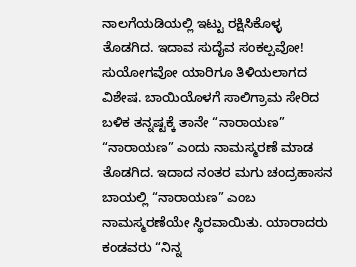ನಾಲಗೆಯಡಿಯಲ್ಲಿ ಇಟ್ಟು ರಕ್ಷಿಸಿಕೊಳ್ಳ ತೊಡಗಿದ. ಇದಾವ ಸುದೈವ ಸಂಕಲ್ಪವೋ! ಸುಯೋಗವೋ ಯಾರಿಗೂ ತಿಳಿಯಲಾಗದ ವಿಶೇಷ. ಬಾಯಿಯೊಳಗೆ ಸಾಲಿಗ್ರಾಮ ಸೇರಿದ ಬಳಿಕ ತನ್ನಷ್ಟಕ್ಕೆ ತಾನೇ “ನಾರಾಯಣ” “ನಾರಾಯಣ” ಎಂದು ನಾಮಸ್ಮರಣೆ ಮಾಡ ತೊಡಗಿದ. ಇದಾದ ನಂತರ ಮಗು ಚಂದ್ರಹಾಸನ ಬಾಯಲ್ಲಿ “ನಾರಾಯಣ” ಎಂಬ ನಾಮಸ್ಮರಣೆಯೇ ಸ್ಥಿರವಾಯಿತು. ಯಾರಾದರು ಕಂಡವರು “ನಿನ್ನ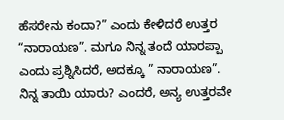ಹೆಸರೇನು ಕಂದಾ?” ಎಂದು ಕೇಳಿದರೆ ಉತ್ತರ “ನಾರಾಯಣ”. ಮಗೂ ನಿನ್ನ ತಂದೆ ಯಾರಪ್ಪಾ ಎಂದು ಪ್ರಶ್ನಿಸಿದರೆ, ಅದಕ್ಕೂ ” ನಾರಾಯಣ”. ನಿನ್ನ ತಾಯಿ ಯಾರು? ಎಂದರೆ, ಅನ್ಯ ಉತ್ತರವೇ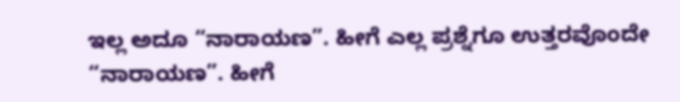ಇಲ್ಲ ಅದೂ “ನಾರಾಯಣ”. ಹೀಗೆ ಎಲ್ಲ ಪ್ರಶ್ನೆಗೂ ಉತ್ತರವೊಂದೇ “ನಾರಾಯಣ”. ಹೀಗೆ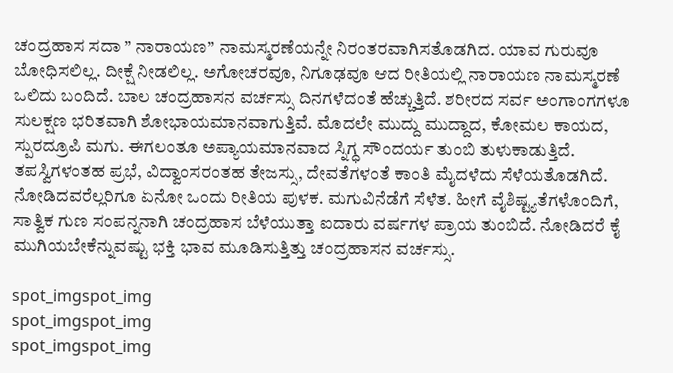ಚಂದ್ರಹಾಸ ಸದಾ ” ನಾರಾಯಣ” ನಾಮಸ್ಮರಣೆಯನ್ನೇ ನಿರಂತರವಾಗಿಸತೊಡಗಿದ. ಯಾವ ಗುರುವೂ ಬೋಧಿಸಲಿಲ್ಲ. ದೀಕ್ಷೆ ನೀಡಲಿಲ್ಲ. ಅಗೋಚರವೂ, ನಿಗೂಢವೂ ಆದ ರೀತಿಯಲ್ಲಿ ನಾರಾಯಣ ನಾಮಸ್ಮರಣೆ ಒಲಿದು ಬಂದಿದೆ. ಬಾಲ ಚಂದ್ರಹಾಸನ ವರ್ಚಸ್ಸು ದಿನಗಳೆದಂತೆ ಹೆಚ್ಚುತ್ತಿದೆ. ಶರೀರದ ಸರ್ವ ಅಂಗಾಂಗಗಳೂ ಸುಲಕ್ಷಣ ಭರಿತವಾಗಿ ಶೋಭಾಯಮಾನವಾಗುತ್ತಿವೆ. ಮೊದಲೇ ಮುದ್ದು ಮುದ್ದಾದ, ಕೋಮಲ ಕಾಯದ, ಸ್ಪುರದ್ರೂಪಿ ಮಗು. ಈಗಲಂತೂ ಅಪ್ಯಾಯಮಾನವಾದ ಸ್ನಿಗ್ಧ ಸೌಂದರ್ಯ ತುಂಬಿ ತುಳುಕಾಡುತ್ತಿದೆ. ತಪಸ್ವಿಗಳಂತಹ ಪ್ರಭೆ, ವಿದ್ವಾಂಸರಂತಹ ತೇಜಸ್ಸು, ದೇವತೆಗಳಂತೆ ಕಾಂತಿ ಮೈದಳೆದು ಸೆಳೆಯತೊಡಗಿದೆ. ನೋಡಿದವರೆಲ್ಲರಿಗೂ ಏನೋ ಒಂದು ರೀತಿಯ ಪುಳಕ. ಮಗುವಿನೆಡೆಗೆ ಸೆಳೆತ. ಹೀಗೆ ವೈಶಿಷ್ಟ್ಯತೆಗಳೊಂದಿಗೆ, ಸಾತ್ವಿಕ ಗುಣ ಸಂಪನ್ನನಾಗಿ ಚಂದ್ರಹಾಸ ಬೆಳೆಯುತ್ತಾ ಐದಾರು ವರ್ಷಗಳ ಪ್ರಾಯ ತುಂಬಿದೆ. ನೋಡಿದರೆ ಕೈ ಮುಗಿಯಬೇಕೆನ್ನುವಷ್ಟು ಭಕ್ತಿ ಭಾವ ಮೂಡಿಸುತ್ತಿತ್ತು ಚಂದ್ರಹಾಸನ ವರ್ಚಸ್ಸು.

spot_imgspot_img
spot_imgspot_img
spot_imgspot_img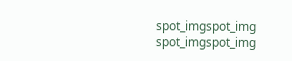spot_imgspot_img
spot_imgspot_img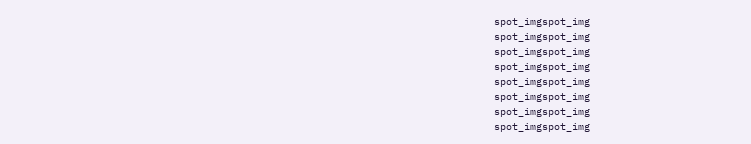spot_imgspot_img
spot_imgspot_img
spot_imgspot_img
spot_imgspot_img
spot_imgspot_img
spot_imgspot_img
spot_imgspot_img
spot_imgspot_img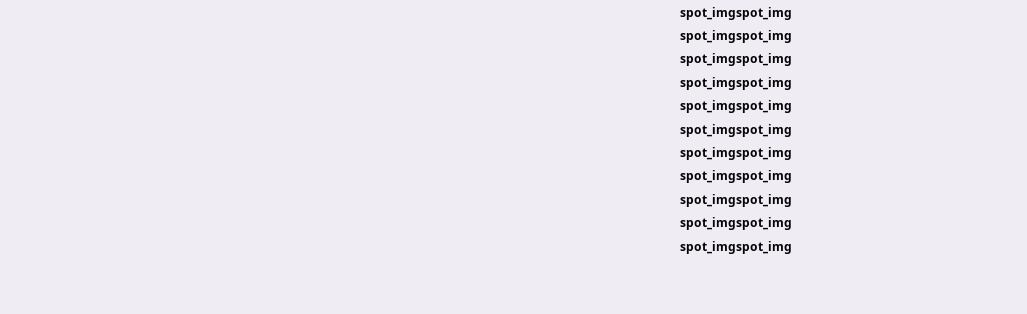spot_imgspot_img
spot_imgspot_img
spot_imgspot_img
spot_imgspot_img
spot_imgspot_img
spot_imgspot_img
spot_imgspot_img
spot_imgspot_img
spot_imgspot_img
spot_imgspot_img
spot_imgspot_img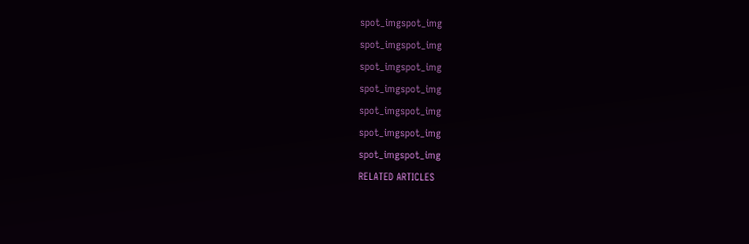spot_imgspot_img
spot_imgspot_img
spot_imgspot_img
spot_imgspot_img
spot_imgspot_img
spot_imgspot_img
spot_imgspot_img
RELATED ARTICLES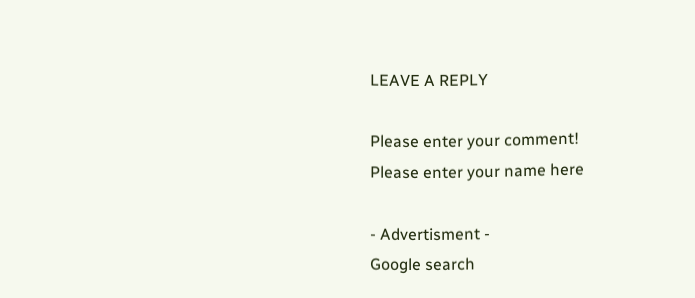LEAVE A REPLY

Please enter your comment!
Please enter your name here

- Advertisment -
Google search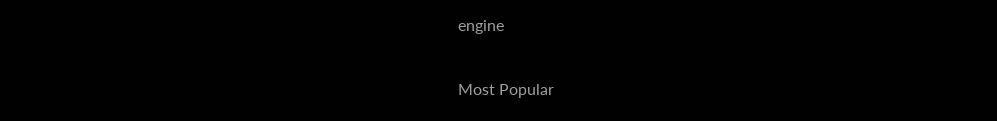engine

Most Popular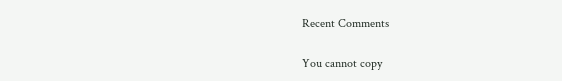Recent Comments

You cannot copy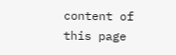content of this page